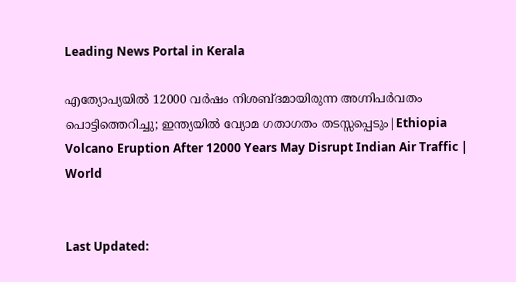Leading News Portal in Kerala

എത്യോപ്യയില്‍ 12000 വർഷം നിശബ്ദമായിരുന്ന അഗ്നിപര്‍വതം പൊട്ടിത്തെറിച്ചു; ഇന്ത്യയില്‍ വ്യോമ ഗതാഗതം തടസ്സപ്പെടും|Ethiopia Volcano Eruption After 12000 Years May Disrupt Indian Air Traffic | World


Last Updated: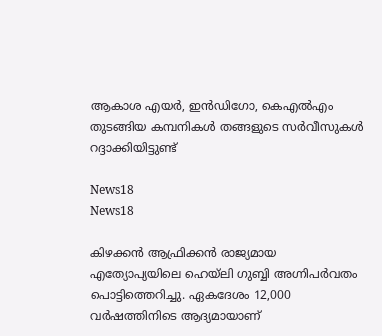ആകാശ എയര്‍, ഇന്‍ഡിഗോ, കെഎല്‍എം തുടങ്ങിയ കമ്പനികള്‍ തങ്ങളുടെ സര്‍വീസുകള്‍ റദ്ദാക്കിയിട്ടുണ്ട്

News18
News18

കിഴക്കന്‍ ആഫ്രിക്കന്‍ രാജ്യമായ എത്യോപ്യയിലെ ഹെയ്‌ലി ഗുബ്ബി അഗ്നിപര്‍വതം പൊട്ടിത്തെറിച്ചു. ഏകദേശം 12,000 വര്‍ഷത്തിനിടെ ആദ്യമായാണ്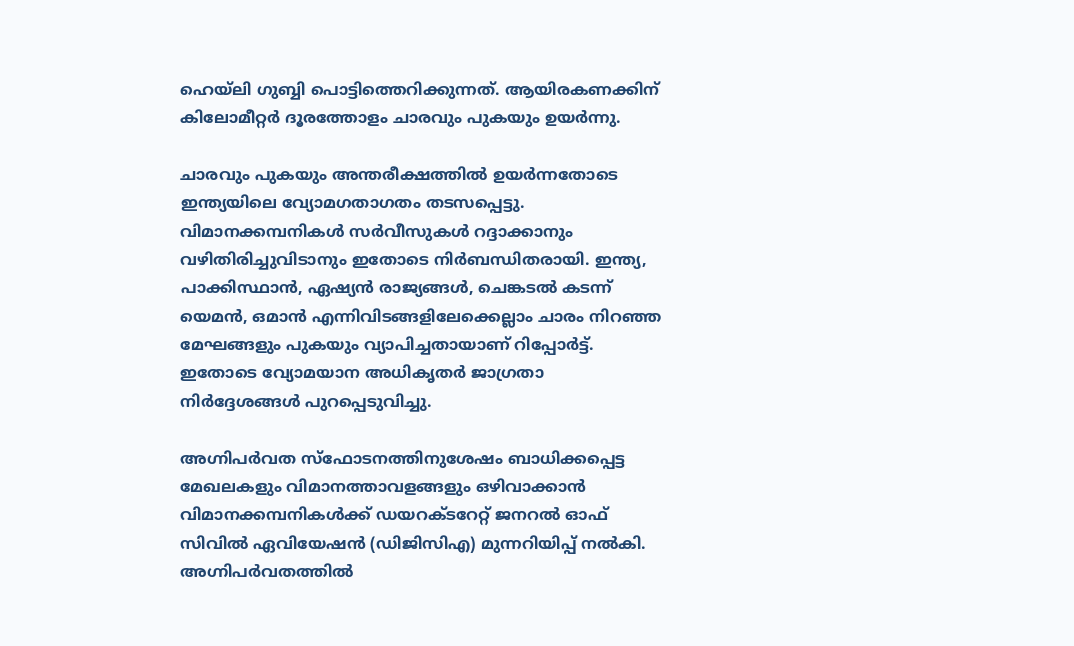ഹെയ്‌ലി ഗുബ്ബി പൊട്ടിത്തെറിക്കുന്നത്. ആയിരകണക്കിന് കിലോമീറ്റര്‍ ദൂരത്തോളം ചാരവും പുകയും ഉയര്‍ന്നു.

ചാരവും പുകയും അന്തരീക്ഷത്തില്‍ ഉയര്‍ന്നതോടെ ഇന്ത്യയിലെ വ്യോമഗതാഗതം തടസപ്പെട്ടു. വിമാനക്കമ്പനികള്‍ സര്‍വീസുകള്‍ റദ്ദാക്കാനും വഴിതിരിച്ചുവിടാനും ഇതോടെ നിര്‍ബന്ധിതരായി. ഇന്ത്യ, പാക്കിസ്ഥാന്‍, ഏഷ്യന്‍ രാജ്യങ്ങള്‍, ചെങ്കടല്‍ കടന്ന് യെമന്‍, ഒമാന്‍ എന്നിവിടങ്ങളിലേക്കെല്ലാം ചാരം നിറഞ്ഞ മേഘങ്ങളും പുകയും വ്യാപിച്ചതായാണ് റിപ്പോര്‍ട്ട്. ഇതോടെ വ്യോമയാന അധികൃതര്‍ ജാഗ്രതാ നിര്‍ദ്ദേശങ്ങള്‍ പുറപ്പെടുവിച്ചു.

അഗ്നിപര്‍വത സ്‌ഫോടനത്തിനുശേഷം ബാധിക്കപ്പെട്ട മേഖലകളും വിമാനത്താവളങ്ങളും ഒഴിവാക്കാന്‍ വിമാനക്കമ്പനികള്‍ക്ക് ഡയറക്ടറേറ്റ് ജനറല്‍ ഓഫ് സിവില്‍ ഏവിയേഷന്‍ (ഡിജിസിഎ) മുന്നറിയിപ്പ് നല്‍കി. അഗ്നിപര്‍വതത്തില്‍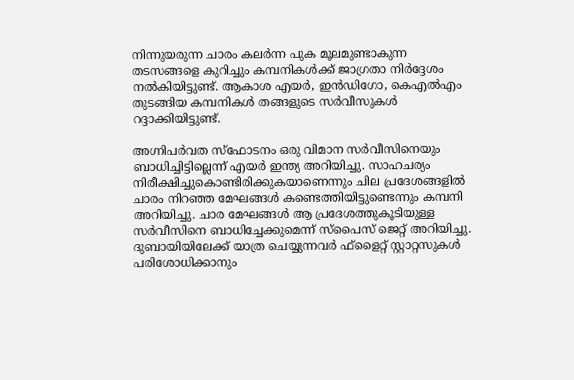നിന്നുയരുന്ന ചാരം കലര്‍ന്ന പുക മൂലമുണ്ടാകുന്ന തടസങ്ങളെ കുറിച്ചും കമ്പനികള്‍ക്ക് ജാഗ്രതാ നിര്‍ദ്ദേശം നല്‍കിയിട്ടുണ്ട്. ആകാശ എയര്‍, ഇന്‍ഡിഗോ, കെഎല്‍എം തുടങ്ങിയ കമ്പനികള്‍ തങ്ങളുടെ സര്‍വീസുകള്‍ റദ്ദാക്കിയിട്ടുണ്ട്.

അഗ്നിപര്‍വത സ്‌ഫോടനം ഒരു വിമാന സര്‍വീസിനെയും ബാധിച്ചിട്ടില്ലെന്ന് എയര്‍ ഇന്ത്യ അറിയിച്ചു. സാഹചര്യം നിരീക്ഷിച്ചുകൊണ്ടിരിക്കുകയാണെന്നും ചില പ്രദേശങ്ങളില്‍ ചാരം നിറഞ്ഞ മേഘങ്ങള്‍ കണ്ടെത്തിയിട്ടുണ്ടെന്നും കമ്പനി അറിയിച്ചു. ചാര മേഘങ്ങള്‍ ആ പ്രദേശത്തുകൂടിയുള്ള സര്‍വീസിനെ ബാധിച്ചേക്കുമെന്ന് സ്‌പൈസ് ജെറ്റ് അറിയിച്ചു. ദുബായിയിലേക്ക് യാത്ര ചെയ്യുന്നവര്‍ ഫ്ളൈറ്റ് സ്റ്റാറ്റസുകള്‍ പരിശോധിക്കാനും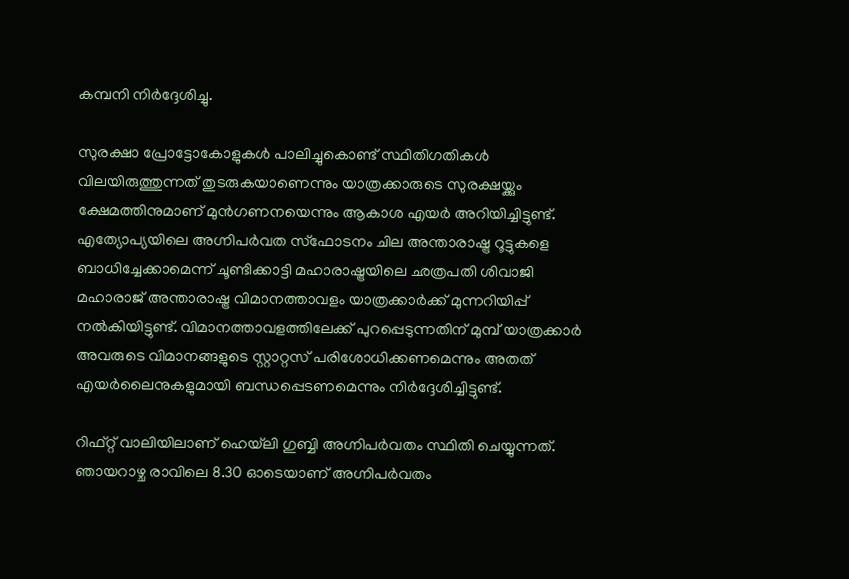കമ്പനി നിര്‍ദ്ദേശിച്ചു.

സുരക്ഷാ പ്രോട്ടോകോളുകള്‍ പാലിച്ചുകൊണ്ട് സ്ഥിതിഗതികള്‍ വിലയിരുത്തുന്നത് തുടരുകയാണെന്നും യാത്രക്കാരുടെ സുരക്ഷയ്ക്കും ക്ഷേമത്തിനുമാണ് മുന്‍ഗണനയെന്നും ആകാശ എയര്‍ അറിയിച്ചിട്ടുണ്ട്. എത്യോപ്യയിലെ അഗ്നിപര്‍വത സ്‌ഫോടനം ചില അന്താരാഷ്ട്ര റൂട്ടുകളെ ബാധിച്ചേക്കാമെന്ന് ചൂണ്ടിക്കാട്ടി മഹാരാഷ്ട്രയിലെ ഛത്രപതി ശിവാജി മഹാരാജ് അന്താരാഷ്ട്ര വിമാനത്താവളം യാത്രക്കാര്‍ക്ക് മുന്നറിയിപ്പ് നല്‍കിയിട്ടുണ്ട്. വിമാനത്താവളത്തിലേക്ക് പുറപ്പെടുന്നതിന് മുമ്പ് യാത്രക്കാര്‍ അവരുടെ വിമാനങ്ങളുടെ സ്റ്റാറ്റസ് പരിശോധിക്കണമെന്നും അതത് എയര്‍ലൈനുകളുമായി ബന്ധപ്പെടണമെന്നും നിര്‍ദ്ദേശിച്ചിട്ടുണ്ട്.

റിഫ്റ്റ് വാലിയിലാണ് ഹെയ്‌ലി ഗുബ്ബി അഗ്നിപര്‍വതം സ്ഥിതി ചെയ്യുന്നത്. ഞായറാഴ്ച രാവിലെ 8.30 ഓടെയാണ് അഗ്നിപര്‍വതം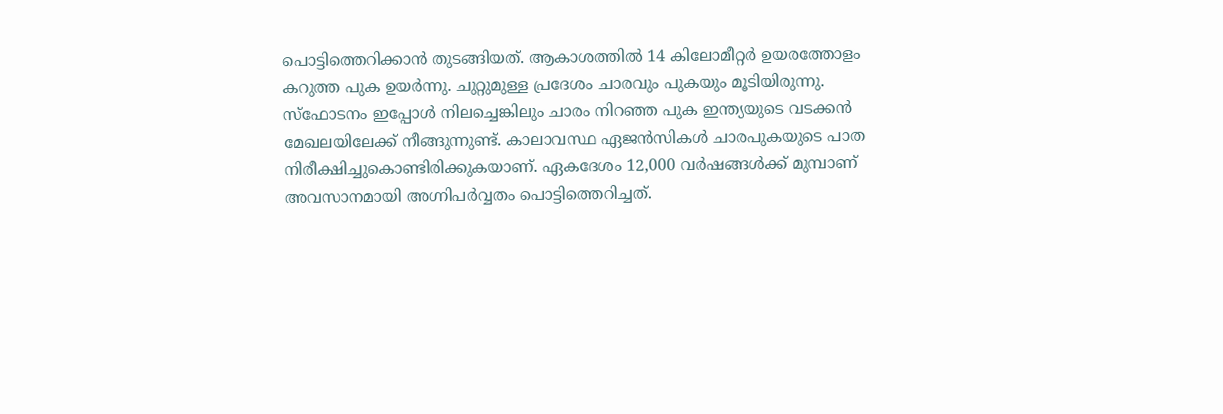പൊട്ടിത്തെറിക്കാന്‍ തുടങ്ങിയത്. ആകാശത്തില്‍ 14 കിലോമീറ്റര്‍ ഉയരത്തോളം കറുത്ത പുക ഉയര്‍ന്നു. ചുറ്റുമുള്ള പ്രദേശം ചാരവും പുകയും മൂടിയിരുന്നു. സ്‌ഫോടനം ഇപ്പോള്‍ നിലച്ചെങ്കിലും ചാരം നിറഞ്ഞ പുക ഇന്ത്യയുടെ വടക്കന്‍ മേഖലയിലേക്ക് നീങ്ങുന്നുണ്ട്. കാലാവസ്ഥ ഏജന്‍സികള്‍ ചാരപുകയുടെ പാത നിരീക്ഷിച്ചുകൊണ്ടിരിക്കുകയാണ്. ഏകദേശം 12,000 വര്‍ഷങ്ങള്‍ക്ക് മുമ്പാണ് അവസാനമായി അഗ്നിപര്‍വ്വതം പൊട്ടിത്തെറിച്ചത്.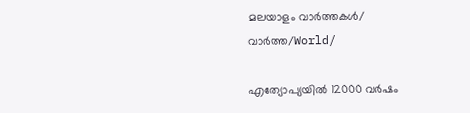മലയാളം വാർത്തകൾ/ വാർത്ത/World/

എത്യോപ്യയില്‍ 12000 വർഷം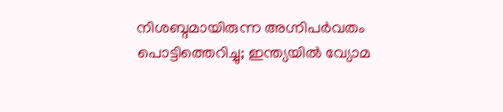നിശബ്ദമായിരുന്ന അഗ്നിപര്‍വതം പൊട്ടിത്തെറിച്ചു; ഇന്ത്യയില്‍ വ്യോമ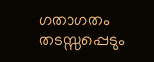ഗതാഗതം തടസ്സപ്പെടും